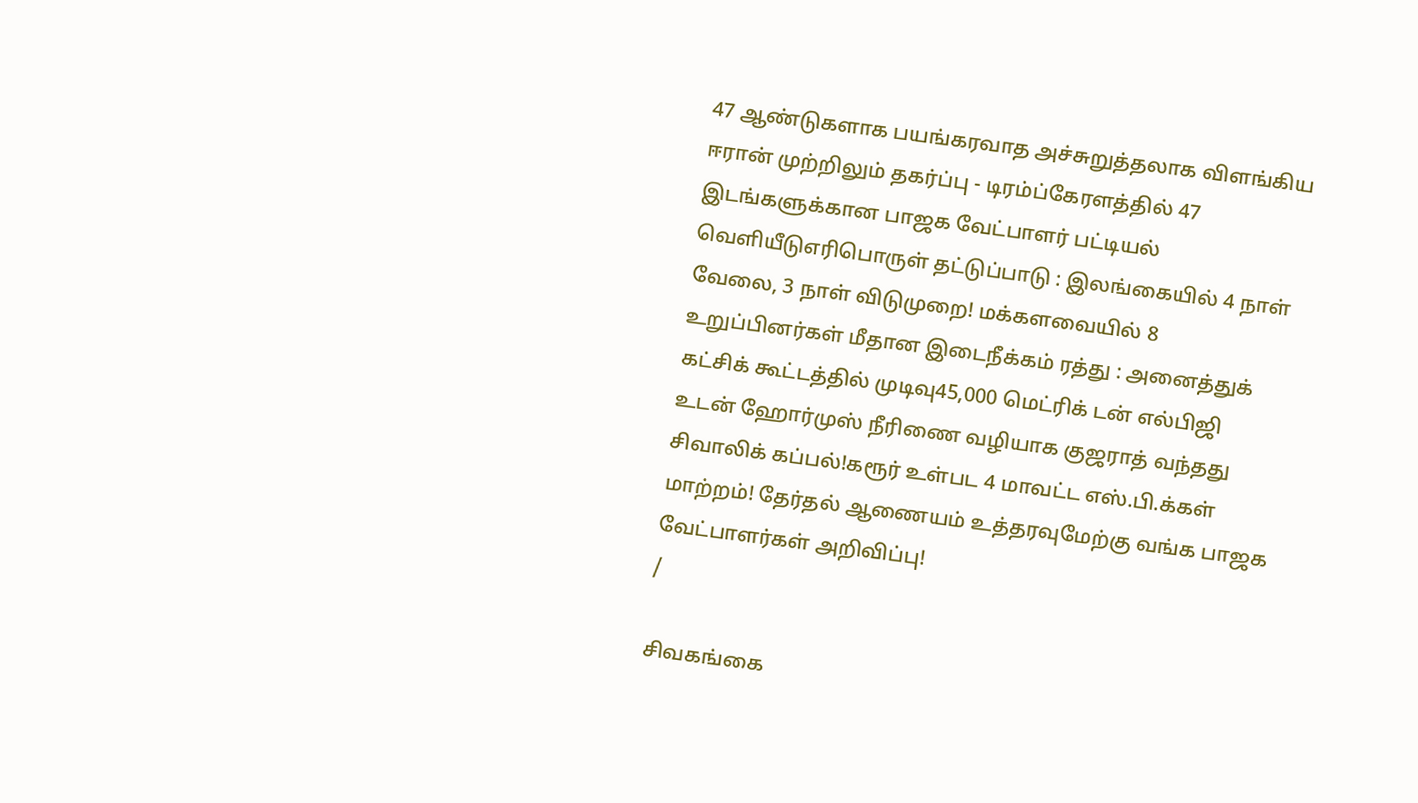47 ஆண்டுகளாக பயங்கரவாத அச்சுறுத்தலாக விளங்கிய ஈரான் முற்றிலும் தகர்ப்பு - டிரம்ப்கேரளத்தில் 47 இடங்களுக்கான பாஜக வேட்பாளர் பட்டியல் வெளியீடுஎரிபொருள் தட்டுப்பாடு : இலங்கையில் 4 நாள் வேலை, 3 நாள் விடுமுறை! மக்களவையில் 8 உறுப்பினர்கள் மீதான இடைநீக்கம் ரத்து : அனைத்துக் கட்சிக் கூட்டத்தில் முடிவு45,000 மெட்ரிக் டன் எல்பிஜி உடன் ஹோர்முஸ் நீரிணை வழியாக குஜராத் வந்தது சிவாலிக் கப்பல்!கரூர் உள்பட 4 மாவட்ட எஸ்.பி.க்கள் மாற்றம்! தேர்தல் ஆணையம் உத்தரவுமேற்கு வங்க பாஜக வேட்பாளர்கள் அறிவிப்பு!
/

சிவகங்கை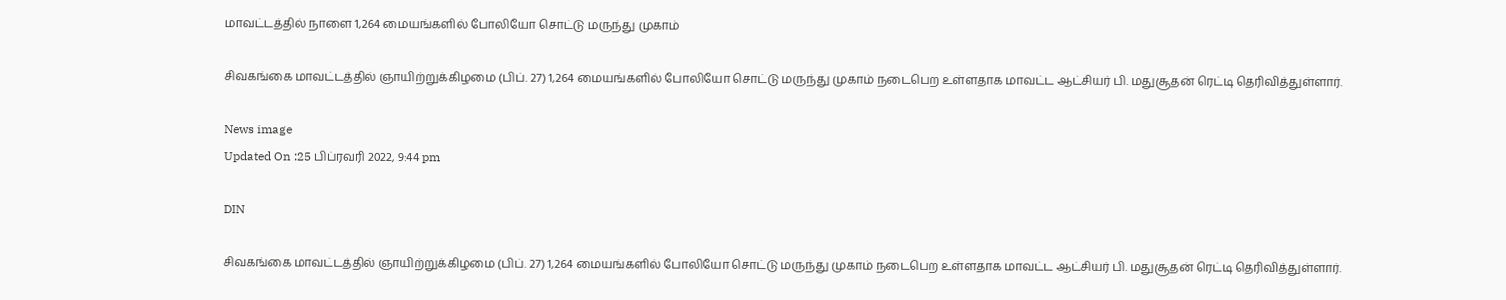மாவட்டத்தில் நாளை 1,264 மையங்களில் போலியோ சொட்டு மருந்து முகாம்

சிவகங்கை மாவட்டத்தில் ஞாயிற்றுக்கிழமை (பிப். 27) 1,264 மையங்களில் போலியோ சொட்டு மருந்து முகாம் நடைபெற உள்ளதாக மாவட்ட ஆட்சியர் பி. மதுசூதன் ரெட்டி தெரிவித்துள்ளார்.

News image
Updated On :25 பிப்ரவரி 2022, 9:44 pm

DIN

சிவகங்கை மாவட்டத்தில் ஞாயிற்றுக்கிழமை (பிப். 27) 1,264 மையங்களில் போலியோ சொட்டு மருந்து முகாம் நடைபெற உள்ளதாக மாவட்ட ஆட்சியர் பி. மதுசூதன் ரெட்டி தெரிவித்துள்ளார்.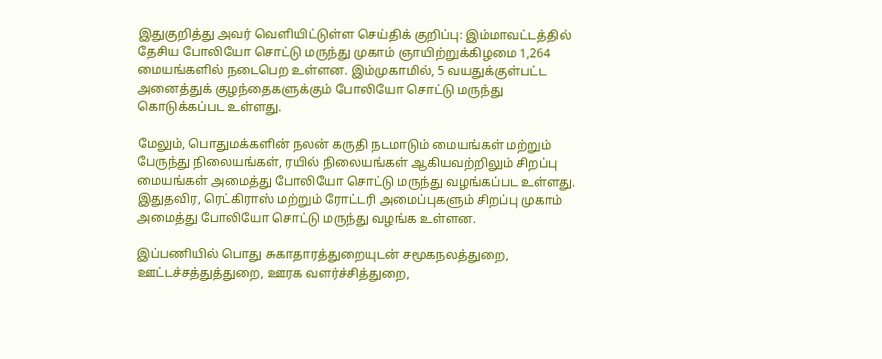இதுகுறித்து அவர் வெளியிட்டுள்ள செய்திக் குறிப்பு: இம்மாவட்டத்தில் தேசிய போலியோ சொட்டு மருந்து முகாம் ஞாயிற்றுக்கிழமை 1,264 மையங்களில் நடைபெற உள்ளன. இம்முகாமில், 5 வயதுக்குள்பட்ட அனைத்துக் குழந்தைகளுக்கும் போலியோ சொட்டு மருந்து கொடுக்கப்பட உள்ளது.

மேலும், பொதுமக்களின் நலன் கருதி நடமாடும் மையங்கள் மற்றும் பேருந்து நிலையங்கள், ரயில் நிலையங்கள் ஆகியவற்றிலும் சிறப்பு மையங்கள் அமைத்து போலியோ சொட்டு மருந்து வழங்கப்பட உள்ளது. இதுதவிர, ரெட்கிராஸ் மற்றும் ரோட்டரி அமைப்புகளும் சிறப்பு முகாம் அமைத்து போலியோ சொட்டு மருந்து வழங்க உள்ளன.

இப்பணியில் பொது சுகாதாரத்துறையுடன் சமூகநலத்துறை, ஊட்டச்சத்துத்துறை, ஊரக வளர்ச்சித்துறை,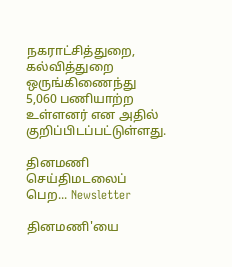நகராட்சித்துறை, கல்வித்துறை ஒருங்கிணைந்து 5,060 பணியாற்ற உள்ளனர் என அதில் குறிப்பிடப்பட்டுள்ளது.

தினமணி செய்திமடலைப் பெற... Newsletter

தினமணி'யை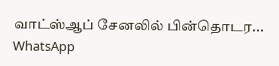வாட்ஸ்ஆப் சேனலில் பின்தொடர... WhatsApp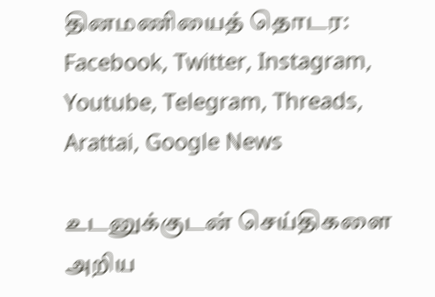தினமணியைத் தொடர: Facebook, Twitter, Instagram, Youtube, Telegram, Threads, Arattai, Google News

உடனுக்குடன் செய்திகளை அறிய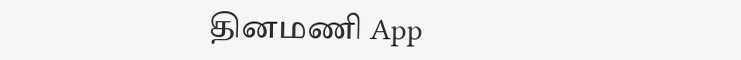தினமணி App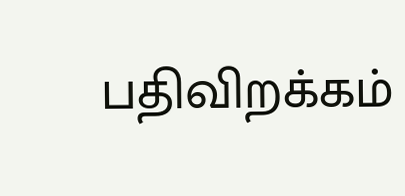பதிவிறக்கம்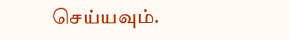செய்யவும்.